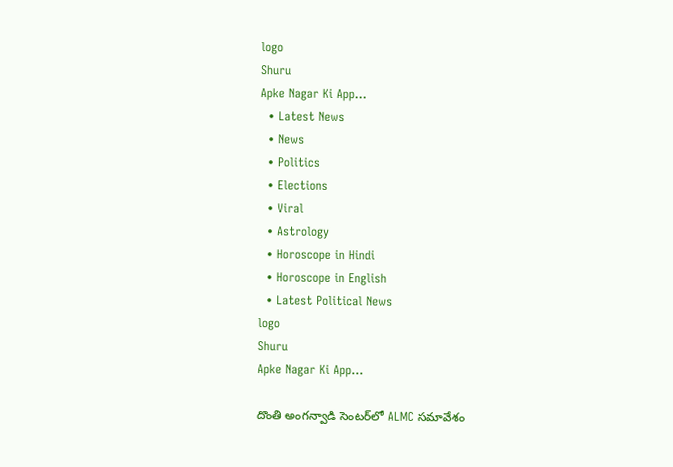logo
Shuru
Apke Nagar Ki App…
  • Latest News
  • News
  • Politics
  • Elections
  • Viral
  • Astrology
  • Horoscope in Hindi
  • Horoscope in English
  • Latest Political News
logo
Shuru
Apke Nagar Ki App…

దొంతి అంగన్వాడి సెంటర్‌లో ALMC సమావేశం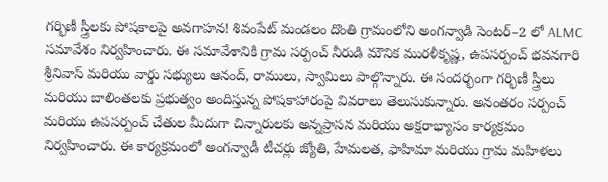గర్భిణీ స్త్రీలకు పోషకాలపై అవగాహన! శివంపేట్ మండలం దొంతి గ్రామంలోని అంగన్వాడి సెంటర్–2 లో ALMC సమావేశం నిర్వహించారు. ఈ సమావేశానికి గ్రామ సర్పంచ్ నీరుడి మౌనిక మురళీకృష్ణ, ఉపసర్పంచ్ భవనగారి శ్రీనివాస్ మరియు వార్డు సభ్యులు ఆనంద్, రాములు, స్వామిలు పాల్గొన్నారు. ఈ సందర్భంగా గర్భిణీ స్త్రీలు మరియు బాలింతలకు ప్రభుత్వం అందిస్తున్న పోషకాహారంపై వివరాలు తెలుసుకున్నారు. అనంతరం సర్పంచ్ మరియు ఉపసర్పంచ్ చేతుల మీదుగా చిన్నారులకు అన్నప్రాసన మరియు అక్షరాభ్యాసం కార్యక్రమం నిర్వహించారు. ఈ కార్యక్రమంలో అంగన్వాడీ టీచర్లు జ్యోతి, హేమలత, ఫాహిమా మరియు గ్రామ మహిళలు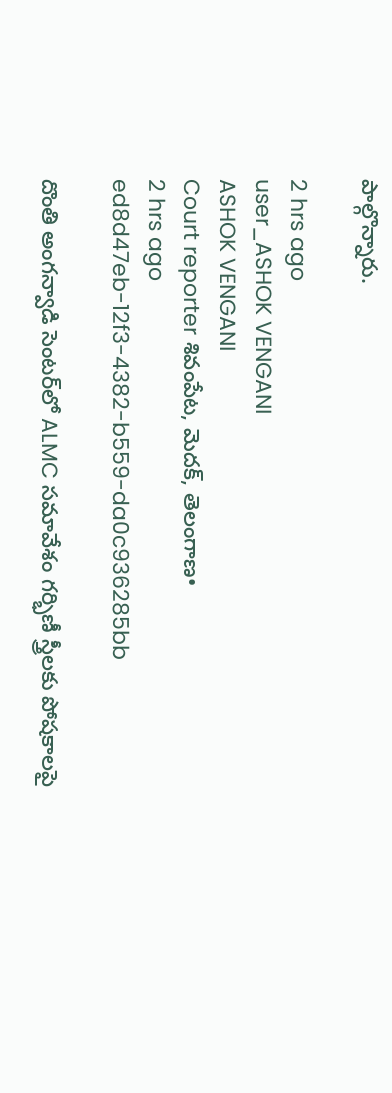పాల్గొన్నారు.

2 hrs ago
user_ASHOK VENGANI
ASHOK VENGANI
Court reporter శివంపేట, మెదక్, తెలంగాణ•
2 hrs ago
ed8d47eb-12f3-4382-b559-da0c936285bb

దొంతి అంగన్వాడి సెంటర్‌లో ALMC సమావేశం గర్భిణీ స్త్రీలకు పోషకాలపై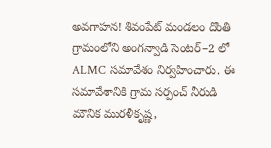అవగాహన! శివంపేట్ మండలం దొంతి గ్రామంలోని అంగన్వాడి సెంటర్–2 లో ALMC సమావేశం నిర్వహించారు. ఈ సమావేశానికి గ్రామ సర్పంచ్ నీరుడి మౌనిక మురళీకృష్ణ,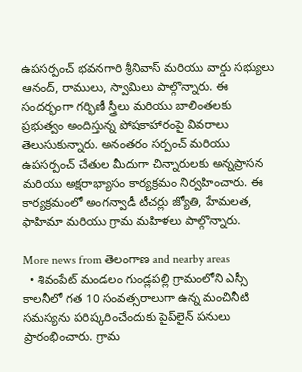ఉపసర్పంచ్ భవనగారి శ్రీనివాస్ మరియు వార్డు సభ్యులు ఆనంద్, రాములు, స్వామిలు పాల్గొన్నారు. ఈ సందర్భంగా గర్భిణీ స్త్రీలు మరియు బాలింతలకు ప్రభుత్వం అందిస్తున్న పోషకాహారంపై వివరాలు తెలుసుకున్నారు. అనంతరం సర్పంచ్ మరియు ఉపసర్పంచ్ చేతుల మీదుగా చిన్నారులకు అన్నప్రాసన మరియు అక్షరాభ్యాసం కార్యక్రమం నిర్వహించారు. ఈ కార్యక్రమంలో అంగన్వాడీ టీచర్లు జ్యోతి, హేమలత, ఫాహిమా మరియు గ్రామ మహిళలు పాల్గొన్నారు.

More news from తెలంగాణ and nearby areas
  • శివంపేట్ మండలం గుండ్లపల్లి గ్రామంలోని ఎస్సీ కాలనీలో గత 10 సంవత్సరాలుగా ఉన్న మంచినీటి సమస్యను పరిష్కరించేందుకు పైప్‌లైన్ పనులు ప్రారంభించారు. గ్రామ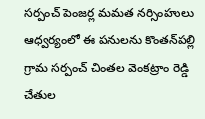సర్పంచ్ పెంజర్ల మమత నర్సింహులు ఆధ్వర్యంలో ఈ పనులను కొంతన్‌పల్లి గ్రామ సర్పంచ్ చింతల వెంకట్రాం రెడ్డి చేతుల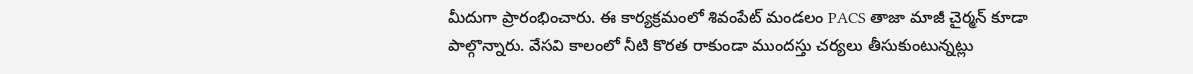మీదుగా ప్రారంభించారు. ఈ కార్యక్రమంలో శివంపేట్ మండలం PACS తాజా మాజీ చైర్మన్ కూడా పాల్గొన్నారు. వేసవి కాలంలో నీటి కొరత రాకుండా ముందస్తు చర్యలు తీసుకుంటున్నట్లు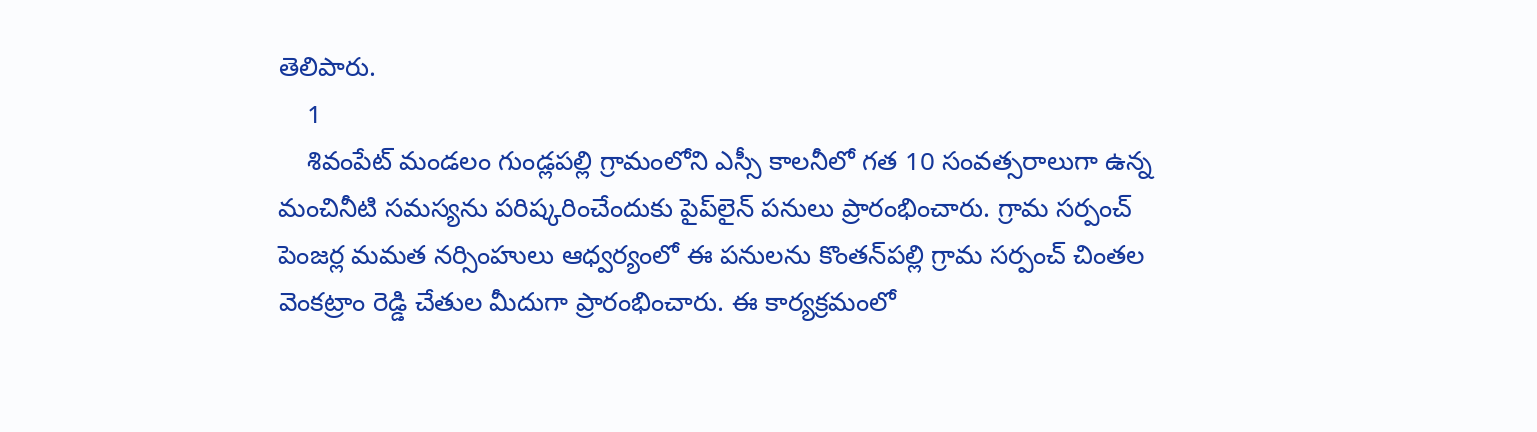తెలిపారు.
    1
    శివంపేట్ మండలం గుండ్లపల్లి గ్రామంలోని ఎస్సీ కాలనీలో గత 10 సంవత్సరాలుగా ఉన్న మంచినీటి సమస్యను పరిష్కరించేందుకు పైప్‌లైన్ పనులు ప్రారంభించారు. గ్రామ సర్పంచ్ పెంజర్ల మమత నర్సింహులు ఆధ్వర్యంలో ఈ పనులను కొంతన్‌పల్లి గ్రామ సర్పంచ్ చింతల వెంకట్రాం రెడ్డి చేతుల మీదుగా ప్రారంభించారు. ఈ కార్యక్రమంలో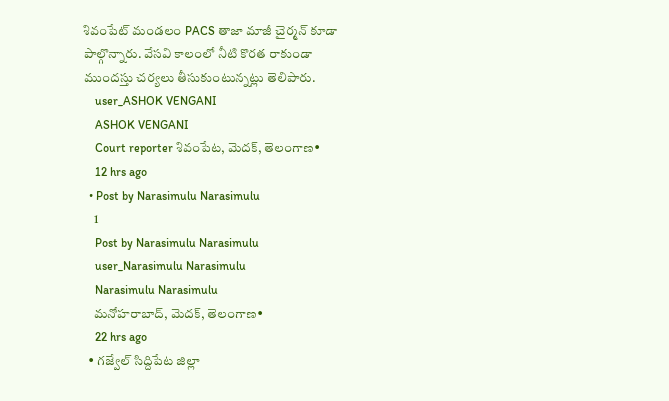శివంపేట్ మండలం PACS తాజా మాజీ చైర్మన్ కూడా పాల్గొన్నారు. వేసవి కాలంలో నీటి కొరత రాకుండా ముందస్తు చర్యలు తీసుకుంటున్నట్లు తెలిపారు.
    user_ASHOK VENGANI
    ASHOK VENGANI
    Court reporter శివంపేట, మెదక్, తెలంగాణ•
    12 hrs ago
  • Post by Narasimulu Narasimulu
    1
    Post by Narasimulu Narasimulu
    user_Narasimulu Narasimulu
    Narasimulu Narasimulu
    మనోహరాబాద్, మెదక్, తెలంగాణ•
    22 hrs ago
  • గజ్వేల్ సిద్దిపేట జిల్లా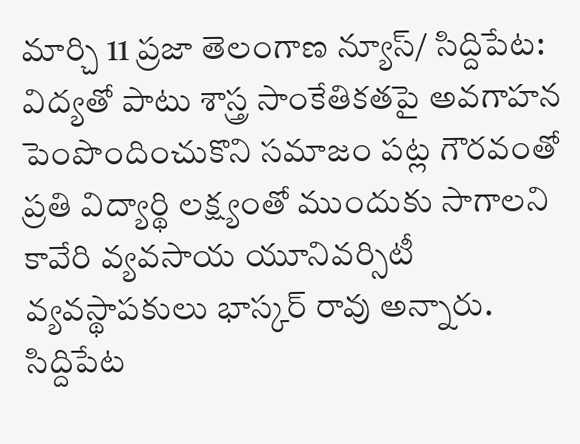మార్చి 11 ప్రజా తెలంగాణ న్యూస్/ సిద్దిపేట: విద్యతో పాటు శాస్త్ర సాంకేతికతపై అవగాహన పెంపొందించుకొని సమాజం పట్ల గౌరవంతో ప్రతి విద్యార్థి లక్ష్యంతో ముందుకు సాగాలని కావేరి వ్యవసాయ యూనివర్సిటీ వ్యవస్థాపకులు భాస్కర్ రావు అన్నారు. సిద్దిపేట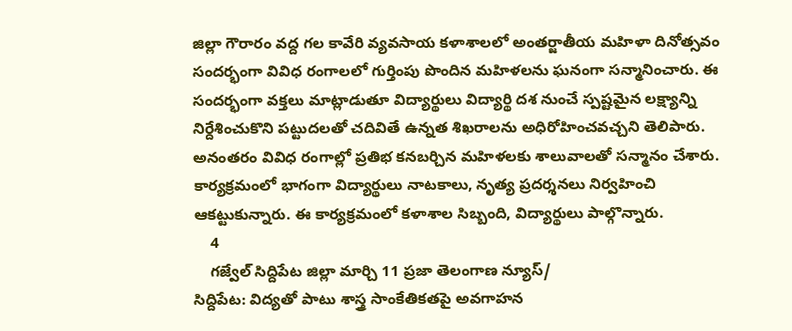జిల్లా గౌరారం వద్ద గల కావేరి వ్యవసాయ కళాశాలలో అంతర్జాతీయ మహిళా దినోత్సవం సందర్భంగా వివిధ రంగాలలో గుర్తింపు పొందిన మహిళలను ఘనంగా సన్మానించారు. ఈ సందర్భంగా వక్తలు మాట్లాడుతూ విద్యార్థులు విద్యార్థి దశ నుంచే స్పష్టమైన లక్ష్యాన్ని నిర్దేశించుకొని పట్టుదలతో చదివితే ఉన్నత శిఖరాలను అధిరోహించవచ్చని తెలిపారు. అనంతరం వివిధ రంగాల్లో ప్రతిభ కనబర్చిన మహిళలకు శాలువాలతో సన్మానం చేశారు. కార్యక్రమంలో భాగంగా విద్యార్థులు నాటకాలు, నృత్య ప్రదర్శనలు నిర్వహించి ఆకట్టుకున్నారు. ఈ కార్యక్రమంలో కళాశాల సిబ్బంది, విద్యార్థులు పాల్గొన్నారు.
    4
    గజ్వేల్ సిద్దిపేట జిల్లా మార్చి 11 ప్రజా తెలంగాణ న్యూస్/
సిద్దిపేట: విద్యతో పాటు శాస్త్ర సాంకేతికతపై అవగాహన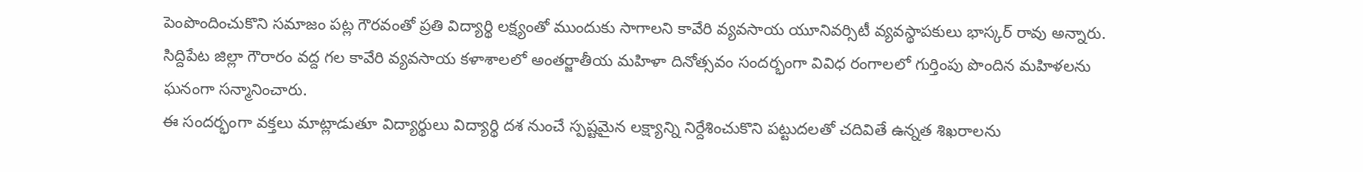పెంపొందించుకొని సమాజం పట్ల గౌరవంతో ప్రతి విద్యార్థి లక్ష్యంతో ముందుకు సాగాలని కావేరి వ్యవసాయ యూనివర్సిటీ వ్యవస్థాపకులు భాస్కర్ రావు అన్నారు.
సిద్దిపేట జిల్లా గౌరారం వద్ద గల కావేరి వ్యవసాయ కళాశాలలో అంతర్జాతీయ మహిళా దినోత్సవం సందర్భంగా వివిధ రంగాలలో గుర్తింపు పొందిన మహిళలను ఘనంగా సన్మానించారు.
ఈ సందర్భంగా వక్తలు మాట్లాడుతూ విద్యార్థులు విద్యార్థి దశ నుంచే స్పష్టమైన లక్ష్యాన్ని నిర్దేశించుకొని పట్టుదలతో చదివితే ఉన్నత శిఖరాలను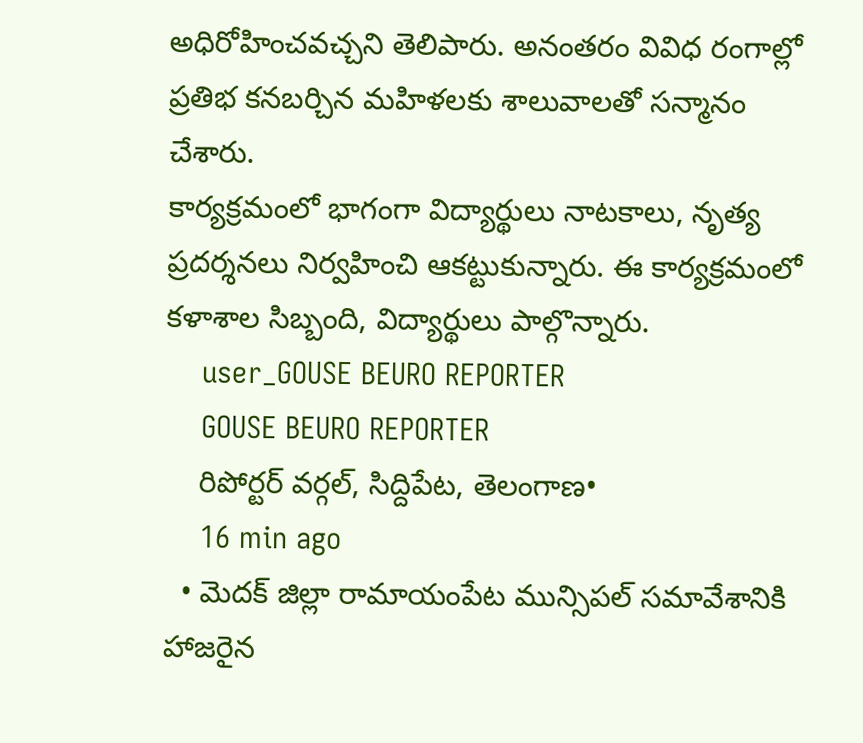అధిరోహించవచ్చని తెలిపారు. అనంతరం వివిధ రంగాల్లో ప్రతిభ కనబర్చిన మహిళలకు శాలువాలతో సన్మానం చేశారు.
కార్యక్రమంలో భాగంగా విద్యార్థులు నాటకాలు, నృత్య ప్రదర్శనలు నిర్వహించి ఆకట్టుకున్నారు. ఈ కార్యక్రమంలో కళాశాల సిబ్బంది, విద్యార్థులు పాల్గొన్నారు.
    user_GOUSE BEURO REPORTER
    GOUSE BEURO REPORTER
    రిపోర్టర్ వర్గల్, సిద్దిపేట, తెలంగాణ•
    16 min ago
  • మెదక్ జిల్లా రామాయంపేట మున్సిపల్ సమావేశానికి హాజరైన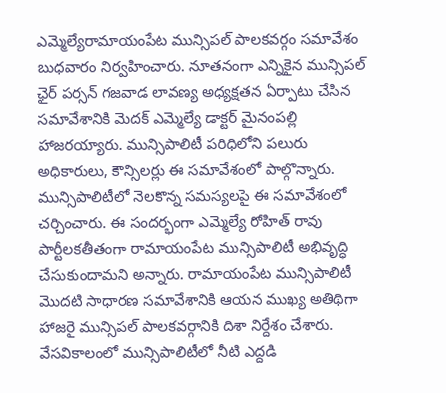ఎమ్మెల్యేరామాయంపేట మున్సిపల్ పాలకవర్గం సమావేశం బుధవారం నిర్వహించారు. నూతనంగా ఎన్నికైన మున్సిపల్ ఛైర్ పర్సన్ గజవాడ లావణ్య అధ్యక్షతన ఏర్పాటు చేసిన సమావేశానికి మెదక్ ఎమ్మెల్యే డాక్టర్ మైనంపల్లి హాజరయ్యారు. మున్సిపాలిటీ పరిధిలోని పలురు అధికారులు, కౌన్సిలర్లు ఈ సమావేశంలో పాల్గొన్నారు. మున్సిపాలిటీలో నెలకొన్న సమస్యలపై ఈ సమావేశంలో చర్చించారు. ఈ సందర్భంగా ఎమ్మెల్యే రోహిత్ రావు పార్టీలకతీతంగా రామాయంపేట మున్సిపాలిటీ అభివృద్ధి చేసుకుందామని అన్నారు. రామాయంపేట మున్సిపాలిటీ మొదటి సాధారణ సమావేశానికి ఆయన ముఖ్య అతిథిగా హాజరై మున్సిపల్ పాలకవర్గానికి దిశా నిర్దేశం చేశారు. వేసవికాలంలో మున్సిపాలిటీలో నీటి ఎద్దడి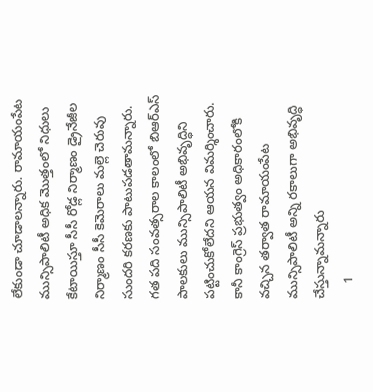లేకుండా చూడాలన్నారు. రామాయంపేట మున్సిపాలిటీ అధిక మొత్తంలో నిధులు కేటాయిస్తూ సీసీ రోడ్ల నిర్మాణం డ్రైనేజీల నిర్మాణం సీసీ కెమెరాలు మల్లె చెరువు సుందరి కరణకు పాటుపడతామన్నారు. గత పది సంవత్సరాల కాలంలో బిఆర్ఎస్ పాలకులు మున్సిపాలిటీ అభివృద్ధిని పట్టించుకోలేదని ఆయన విమర్శించారు. కానీ కాంగ్రెస్ ప్రభుత్వం అధికారంలోకి వచ్చిన తర్వాత రామాయంపేట మున్సిపాలిటీ అన్ని రకాలుగా అభివృద్ధి చేస్తున్నామన్నారు
    1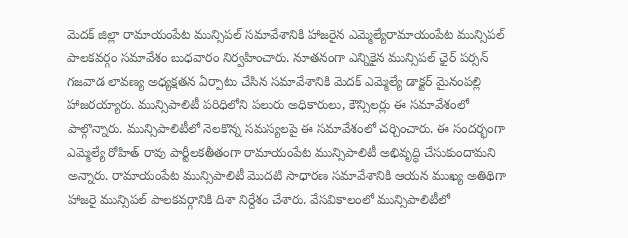మెదక్ జిల్లా రామాయంపేట మున్సిపల్ సమావేశానికి హాజరైన ఎమ్మెల్యేరామాయంపేట మున్సిపల్ పాలకవర్గం సమావేశం బుధవారం నిర్వహించారు. నూతనంగా ఎన్నికైన మున్సిపల్ ఛైర్ పర్సన్ గజవాడ లావణ్య అధ్యక్షతన ఏర్పాటు చేసిన సమావేశానికి మెదక్ ఎమ్మెల్యే డాక్టర్ మైనంపల్లి హాజరయ్యారు. మున్సిపాలిటీ పరిధిలోని పలురు అధికారులు, కౌన్సిలర్లు ఈ సమావేశంలో పాల్గొన్నారు. మున్సిపాలిటీలో నెలకొన్న సమస్యలపై ఈ సమావేశంలో చర్చించారు. ఈ సందర్భంగా ఎమ్మెల్యే రోహిత్ రావు పార్టీలకతీతంగా రామాయంపేట మున్సిపాలిటీ అభివృద్ధి చేసుకుందామని అన్నారు. రామాయంపేట మున్సిపాలిటీ మొదటి సాధారణ సమావేశానికి ఆయన ముఖ్య అతిథిగా హాజరై మున్సిపల్ పాలకవర్గానికి దిశా నిర్దేశం చేశారు. వేసవికాలంలో మున్సిపాలిటీలో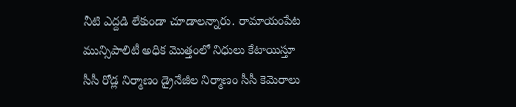నీటి ఎద్దడి లేకుండా చూడాలన్నారు. రామాయంపేట మున్సిపాలిటీ అధిక మొత్తంలో నిధులు కేటాయిస్తూ సీసీ రోడ్ల నిర్మాణం డ్రైనేజీల నిర్మాణం సీసీ కెమెరాలు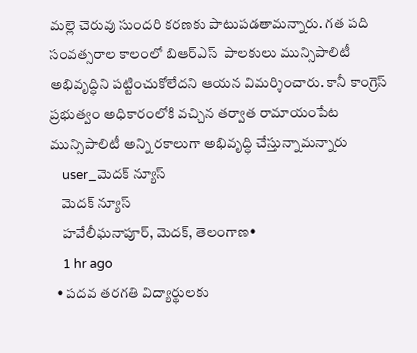మల్లె చెరువు సుందరి కరణకు పాటుపడతామన్నారు. గత పది సంవత్సరాల కాలంలో బిఆర్ఎస్  పాలకులు మున్సిపాలిటీ అభివృద్ధిని పట్టించుకోలేదని ఆయన విమర్శించారు. కానీ కాంగ్రెస్ ప్రభుత్వం అధికారంలోకి వచ్చిన తర్వాత రామాయంపేట మున్సిపాలిటీ అన్ని రకాలుగా అభివృద్ధి చేస్తున్నామన్నారు
    user_మెదక్ న్యూస్
    మెదక్ న్యూస్
    హవేలీఘనాపూర్, మెదక్, తెలంగాణ•
    1 hr ago
  • పదవ తరగతి విద్యార్థులకు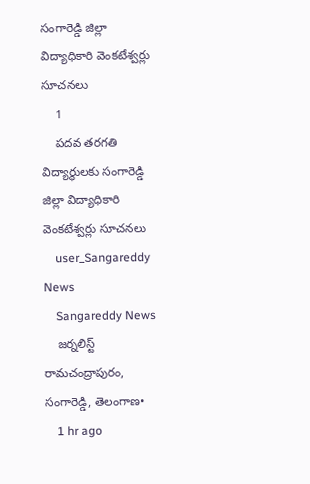సంగారెడ్డి జిల్లా విద్యాధికారి వెంకటేశ్వర్లు సూచనలు
    1
    పదవ తరగతి విద్యార్థులకు సంగారెడ్డి జిల్లా విద్యాధికారి వెంకటేశ్వర్లు సూచనలు
    user_Sangareddy News
    Sangareddy News
    జర్నలిస్ట్ రామచంద్రాపురం, సంగారెడ్డి, తెలంగాణ•
    1 hr ago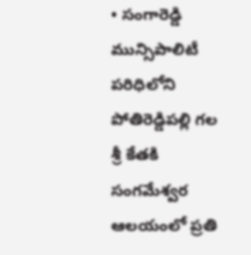• సంగారెడ్డి మున్సిపాలిటీ పరిధిలోని పోతిరెడ్డిపల్లి గల శ్రీ కేతకి సంగమేశ్వర ఆలయంలో ప్రతి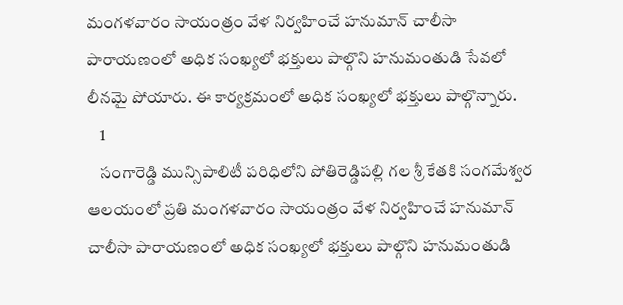మంగళవారం సాయంత్రం వేళ నిర్వహించే హనుమాన్ చాలీసా పారాయణంలో అధిక సంఖ్యలో భక్తులు పాల్గొని హనుమంతుడి సేవలో లీనమై పోయారు. ఈ కార్యక్రమంలో అధిక సంఖ్యలో భక్తులు పాల్గొన్నారు.
    1
    సంగారెడ్డి మున్సిపాలిటీ పరిధిలోని పోతిరెడ్డిపల్లి గల శ్రీ కేతకి సంగమేశ్వర ఆలయంలో ప్రతి మంగళవారం సాయంత్రం వేళ నిర్వహించే హనుమాన్ చాలీసా పారాయణంలో అధిక సంఖ్యలో భక్తులు పాల్గొని హనుమంతుడి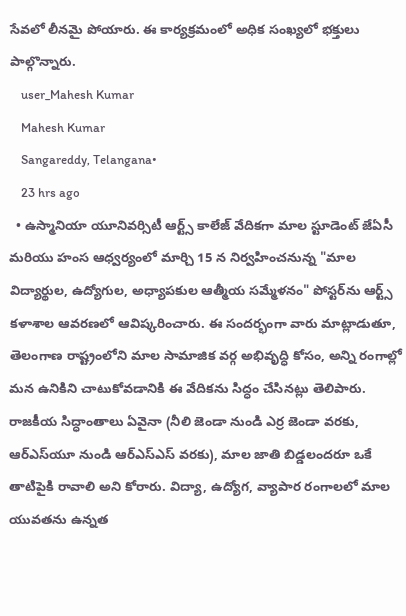సేవలో లీనమై పోయారు. ఈ కార్యక్రమంలో అధిక సంఖ్యలో భక్తులు పాల్గొన్నారు.
    user_Mahesh Kumar
    Mahesh Kumar
    Sangareddy, Telangana•
    23 hrs ago
  • ఉస్మానియా యూనివర్సిటీ ఆర్ట్స్ కాలేజ్ వేదికగా మాల స్టూడెంట్ జేఏసీ మరియు హంస ఆధ్వర్యంలో మార్చి 15 న నిర్వహించనున్న "మాల విద్యార్థుల, ఉద్యోగుల, అధ్యాపకుల ఆత్మీయ సమ్మేళనం" పోస్టర్‌ను ఆర్ట్స్ కళాశాల ఆవరణలో ఆవిష్కరించారు. ఈ సందర్భంగా వారు మాట్లాడుతూ, తెలంగాణ రాష్ట్రంలోని మాల సామాజిక వర్గ అభివృద్ధి కోసం, అన్ని రంగాల్లో మన ఉనికిని చాటుకోవడానికి ఈ వేదికను సిద్ధం చేసినట్లు తెలిపారు. రాజకీయ సిద్ధాంతాలు ఏవైనా (నీలి జెండా నుండి ఎర్ర జెండా వరకు, ఆర్‌ఎస్‌యూ నుండి ఆర్‌ఎస్‌ఎస్ వరకు), మాల జాతి బిడ్డలందరూ ఒకే తాటిపైకి రావాలి అని కోరారు. విద్యా, ఉద్యోగ, వ్యాపార రంగాలలో మాల యువతను ఉన్నత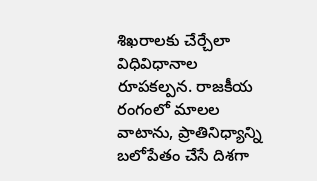శిఖరాలకు చేర్చేలా విధివిధానాల రూపకల్పన. రాజకీయ రంగంలో మాలల వాటాను, ప్రాతినిధ్యాన్ని బలోపేతం చేసే దిశగా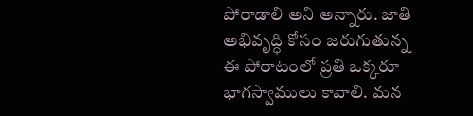పోరాడాలి అని అన్నారు. జాతి అభివృద్ధి కోసం జరుగుతున్న ఈ పోరాటంలో ప్రతి ఒక్కరూ భాగస్వాములు కావాలి. మన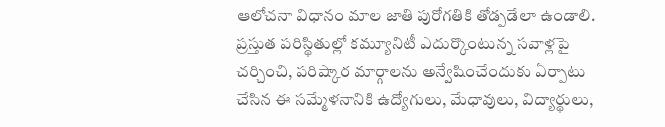ఆలోచనా విధానం మాల జాతి పురోగతికి తోడ్పడేలా ఉండాలి. ప్రస్తుత పరిస్థితుల్లో కమ్యూనిటీ ఎదుర్కొంటున్న సవాళ్లపై చర్చించి, పరిష్కార మార్గాలను అన్వేషించేందుకు ఏర్పాటు చేసిన ఈ సమ్మేళనానికి ఉద్యోగులు, మేధావులు, విద్యార్థులు,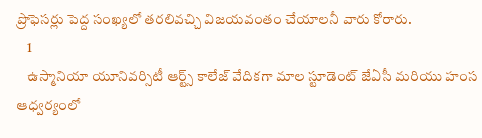ప్రొఫెసర్లు పెద్ద సంఖ్యలో తరలివచ్చి విజయవంతం చేయాలనీ వారు కోరారు.
    1
    ఉస్మానియా యూనివర్సిటీ ఆర్ట్స్ కాలేజ్ వేదికగా మాల స్టూడెంట్ జేఏసీ మరియు హంస ఆధ్వర్యంలో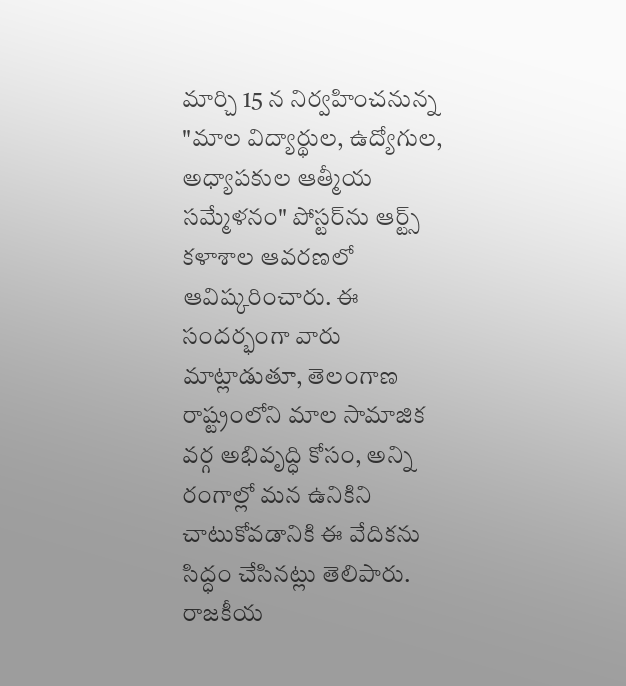మార్చి 15 న నిర్వహించనున్న "మాల విద్యార్థుల, ఉద్యోగుల, అధ్యాపకుల ఆత్మీయ సమ్మేళనం" పోస్టర్‌ను ఆర్ట్స్ కళాశాల ఆవరణలో ఆవిష్కరించారు. ఈ సందర్భంగా వారు మాట్లాడుతూ, తెలంగాణ రాష్ట్రంలోని మాల సామాజిక వర్గ అభివృద్ధి కోసం, అన్ని రంగాల్లో మన ఉనికిని చాటుకోవడానికి ఈ వేదికను సిద్ధం చేసినట్లు తెలిపారు.
రాజకీయ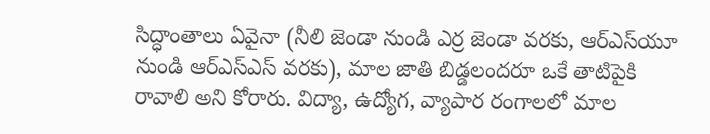సిద్ధాంతాలు ఏవైనా (నీలి జెండా నుండి ఎర్ర జెండా వరకు, ఆర్‌ఎస్‌యూ నుండి ఆర్‌ఎస్‌ఎస్ వరకు), మాల జాతి బిడ్డలందరూ ఒకే తాటిపైకి రావాలి అని కోరారు. విద్యా, ఉద్యోగ, వ్యాపార రంగాలలో మాల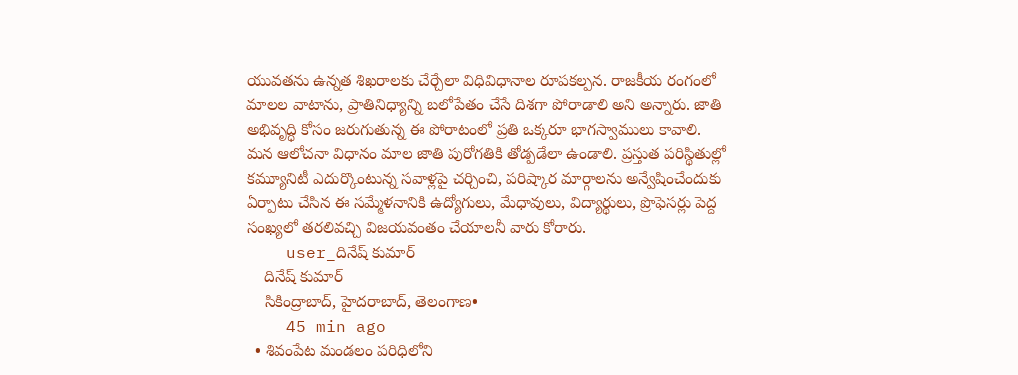యువతను ఉన్నత శిఖరాలకు చేర్చేలా విధివిధానాల రూపకల్పన. రాజకీయ రంగంలో మాలల వాటాను, ప్రాతినిధ్యాన్ని బలోపేతం చేసే దిశగా పోరాడాలి అని అన్నారు. జాతి అభివృద్ధి కోసం జరుగుతున్న ఈ పోరాటంలో ప్రతి ఒక్కరూ భాగస్వాములు కావాలి. మన ఆలోచనా విధానం మాల జాతి పురోగతికి తోడ్పడేలా ఉండాలి. ప్రస్తుత పరిస్థితుల్లో కమ్యూనిటీ ఎదుర్కొంటున్న సవాళ్లపై చర్చించి, పరిష్కార మార్గాలను అన్వేషించేందుకు ఏర్పాటు చేసిన ఈ సమ్మేళనానికి ఉద్యోగులు, మేధావులు, విద్యార్థులు, ప్రొఫెసర్లు పెద్ద సంఖ్యలో తరలివచ్చి విజయవంతం చేయాలనీ వారు కోరారు.
    user_దినేష్ కుమార్
    దినేష్ కుమార్
    సికింద్రాబాద్, హైదరాబాద్, తెలంగాణ•
    45 min ago
  • శివంపేట మండలం పరిధిలోని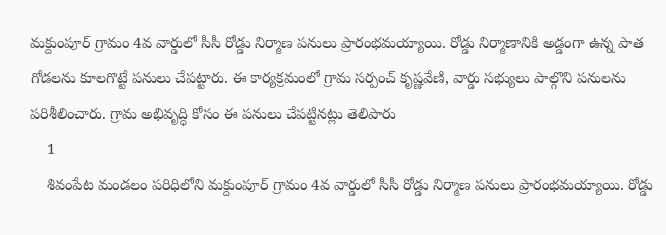మక్దుంపూర్ గ్రామం 4వ వార్డులో సీసీ రోడ్డు నిర్మాణ పనులు ప్రారంభమయ్యాయి. రోడ్డు నిర్మాణానికి అడ్డంగా ఉన్న పాత గోడలను కూలగొట్టే పనులు చేపట్టారు. ఈ కార్యక్రమంలో గ్రామ సర్పంచ్ కృష్ణవేణి, వార్డు సభ్యులు పాల్గొని పనులను పరిశీలించారు. గ్రామ అభివృద్ధి కోసం ఈ పనులు చేపట్టినట్లు తెలిపారు
    1
    శివంపేట మండలం పరిధిలోని మక్దుంపూర్ గ్రామం 4వ వార్డులో సీసీ రోడ్డు నిర్మాణ పనులు ప్రారంభమయ్యాయి. రోడ్డు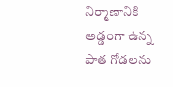నిర్మాణానికి అడ్డంగా ఉన్న పాత గోడలను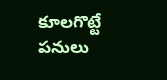కూలగొట్టే పనులు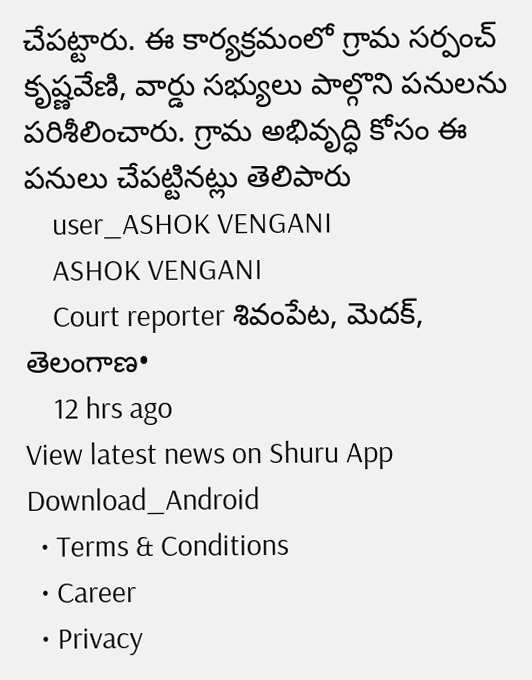చేపట్టారు. ఈ కార్యక్రమంలో గ్రామ సర్పంచ్ కృష్ణవేణి, వార్డు సభ్యులు పాల్గొని పనులను పరిశీలించారు. గ్రామ అభివృద్ధి కోసం ఈ పనులు చేపట్టినట్లు తెలిపారు
    user_ASHOK VENGANI
    ASHOK VENGANI
    Court reporter శివంపేట, మెదక్, తెలంగాణ•
    12 hrs ago
View latest news on Shuru App
Download_Android
  • Terms & Conditions
  • Career
  • Privacy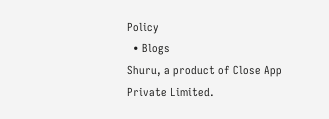Policy
  • Blogs
Shuru, a product of Close App Private Limited.